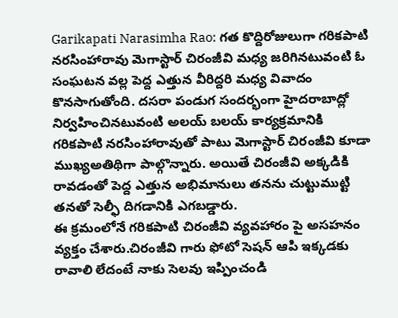Garikapati Narasimha Rao: గత కొద్దిరోజులుగా గరికపాటి నరసింహారావు మెగాస్టార్ చిరంజీవి మధ్య జరిగినటువంటి ఓ సంఘటన వల్ల పెద్ద ఎత్తున వీరిద్దరి మధ్య వివాదం కొనసాగుతోంది. దసరా పండుగ సందర్భంగా హైదరాబాద్లో నిర్వహించినటువంటి అలయ్ బలయ్ కార్యక్రమానికి గరికపాటి నరసింహారావుతో పాటు మెగాస్టార్ చిరంజీవి కూడా ముఖ్యఅతిథిగా పాల్గొన్నారు. అయితే చిరంజీవి అక్కడికి రావడంతో పెద్ద ఎత్తున అభిమానులు తనను చుట్టుముట్టి తనతో సెల్ఫీ దిగడానికి ఎగబడ్డారు.
ఈ క్రమంలోనే గరికపాటి చిరంజీవి వ్యవహారం పై అసహనం వ్యక్తం చేశారు.చిరంజీవి గారు ఫోటో సెషన్ ఆపి ఇక్కడకు రావాలి లేదంటే నాకు సెలవు ఇప్పించండి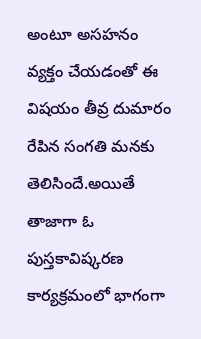అంటూ అసహనం వ్యక్తం చేయడంతో ఈ విషయం తీవ్ర దుమారం రేపిన సంగతి మనకు తెలిసిందే.అయితే తాజాగా ఓ పుస్తకావిష్కరణ కార్యక్రమంలో భాగంగా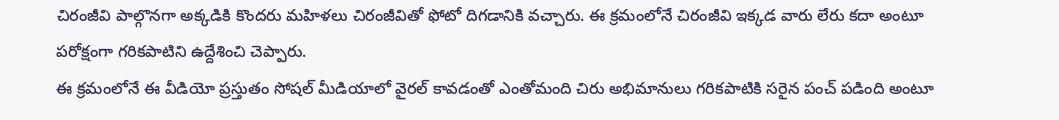చిరంజీవి పాల్గొనగా అక్కడికి కొందరు మహిళలు చిరంజీవితో ఫోటో దిగడానికి వచ్చారు. ఈ క్రమంలోనే చిరంజీవి ఇక్కడ వారు లేరు కదా అంటూ పరోక్షంగా గరికపాటిని ఉద్దేశించి చెప్పారు.
ఈ క్రమంలోనే ఈ వీడియో ప్రస్తుతం సోషల్ మీడియాలో వైరల్ కావడంతో ఎంతోమంది చిరు అభిమానులు గరికపాటికి సరైన పంచ్ పడింది అంటూ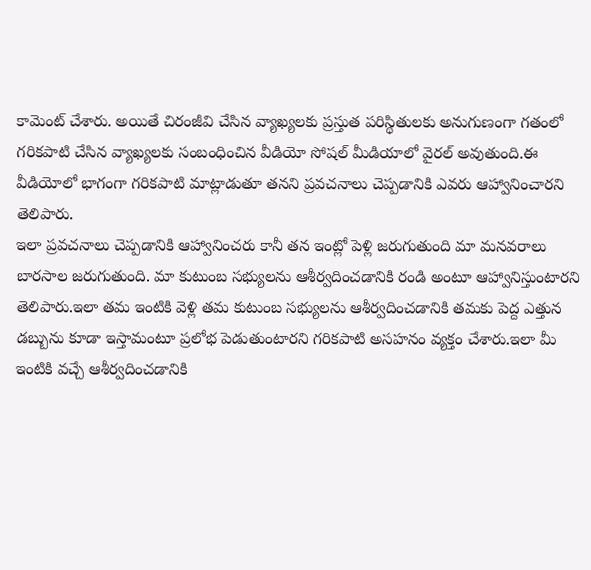కామెంట్ చేశారు. అయితే చిరంజీవి చేసిన వ్యాఖ్యలకు ప్రస్తుత పరిస్థితులకు అనుగుణంగా గతంలో గరికపాటి చేసిన వ్యాఖ్యలకు సంబంధించిన వీడియో సోషల్ మీడియాలో వైరల్ అవుతుంది.ఈ వీడియోలో భాగంగా గరికపాటి మాట్లాడుతూ తనని ప్రవచనాలు చెప్పడానికి ఎవరు ఆహ్వానించారని తెలిపారు.
ఇలా ప్రవచనాలు చెప్పడానికి ఆహ్వానించరు కానీ తన ఇంట్లో పెళ్లి జరుగుతుంది మా మనవరాలు బారసాల జరుగుతుంది. మా కుటుంబ సభ్యులను ఆశీర్వదించడానికి రండి అంటూ ఆహ్వానిస్తుంటారని తెలిపారు.ఇలా తమ ఇంటికి వెళ్లి తమ కుటుంబ సభ్యులను ఆశీర్వదించడానికి తమకు పెద్ద ఎత్తున డబ్బును కూడా ఇస్తామంటూ ప్రలోభ పెడుతుంటారని గరికపాటి అసహనం వ్యక్తం చేశారు.ఇలా మీ ఇంటికి వచ్చే ఆశీర్వదించడానికి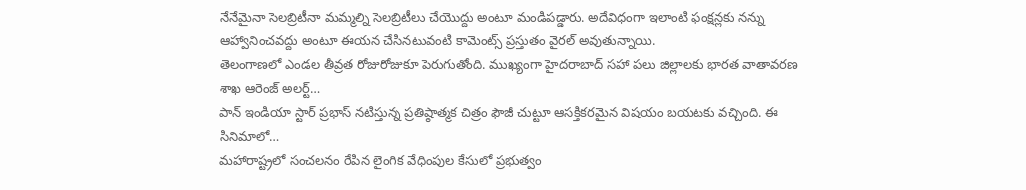నేనేమైనా సెలబ్రిటీనా మమ్మల్ని సెలబ్రిటీలు చేయొద్దు అంటూ మండిపడ్డారు. అదేవిధంగా ఇలాంటి ఫంక్షన్లకు నన్ను ఆహ్వానించవద్దు అంటూ ఈయన చేసినటువంటి కామెంట్స్ ప్రస్తుతం వైరల్ అవుతున్నాయి.
తెలంగాణలో ఎండల తీవ్రత రోజురోజుకూ పెరుగుతోంది. ముఖ్యంగా హైదరాబాద్ సహా పలు జిల్లాలకు భారత వాతావరణ శాఖ ఆరెంజ్ అలర్ట్…
పాన్ ఇండియా స్టార్ ప్రభాస్ నటిస్తున్న ప్రతిష్ఠాత్మక చిత్రం ఫౌజీ చుట్టూ ఆసక్తికరమైన విషయం బయటకు వచ్చింది. ఈ సినిమాలో…
మహారాష్ట్రలో సంచలనం రేపిన లైంగిక వేధింపుల కేసులో ప్రభుత్వం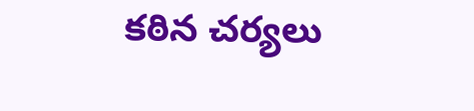కఠిన చర్యలు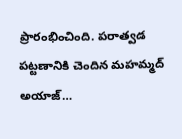ప్రారంభించింది. పరాత్వడ పట్టణానికి చెందిన మహమ్మద్ అయాజ్…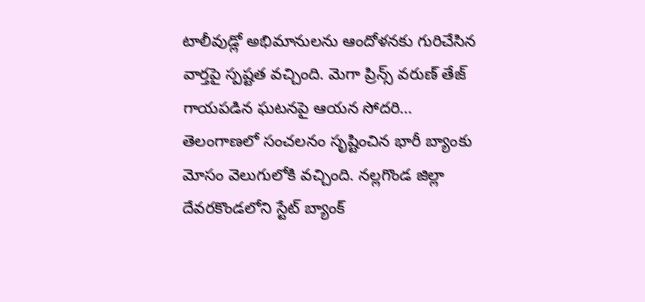టాలీవుడ్లో అభిమానులను ఆందోళనకు గురిచేసిన వార్తపై స్పష్టత వచ్చింది. మెగా ప్రిన్స్ వరుణ్ తేజ్ గాయపడిన ఘటనపై ఆయన సోదరి…
తెలంగాణలో సంచలనం సృష్టించిన భారీ బ్యాంకు మోసం వెలుగులోకి వచ్చింది. నల్లగొండ జిల్లా దేవరకొండలోని స్టేట్ బ్యాంక్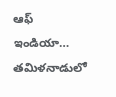ఆఫ్ ఇండియా…
తమిళనాడులో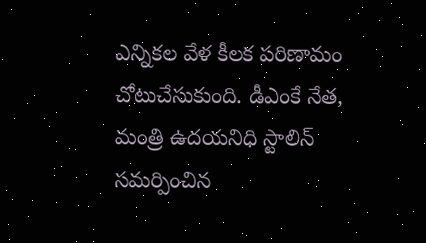ఎన్నికల వేళ కీలక పరిణామం చోటుచేసుకుంది. డీఎంకే నేత, మంత్రి ఉదయనిధి స్టాలిన్ సమర్పించిన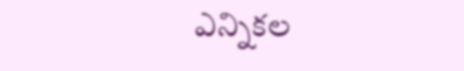ఎన్నికల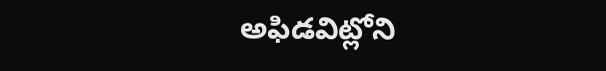అఫిడవిట్లోని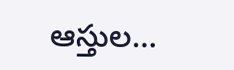ఆస్తుల…